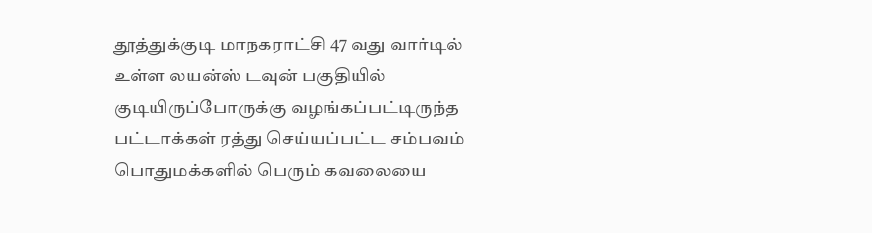தூத்துக்குடி மாநகராட்சி 47 வது வார்டில் உள்ள லயன்ஸ் டவுன் பகுதியில் குடியிருப்போருக்கு வழங்கப்பட்டிருந்த பட்டாக்கள் ரத்து செய்யப்பட்ட சம்பவம் பொதுமக்களில் பெரும் கவலையை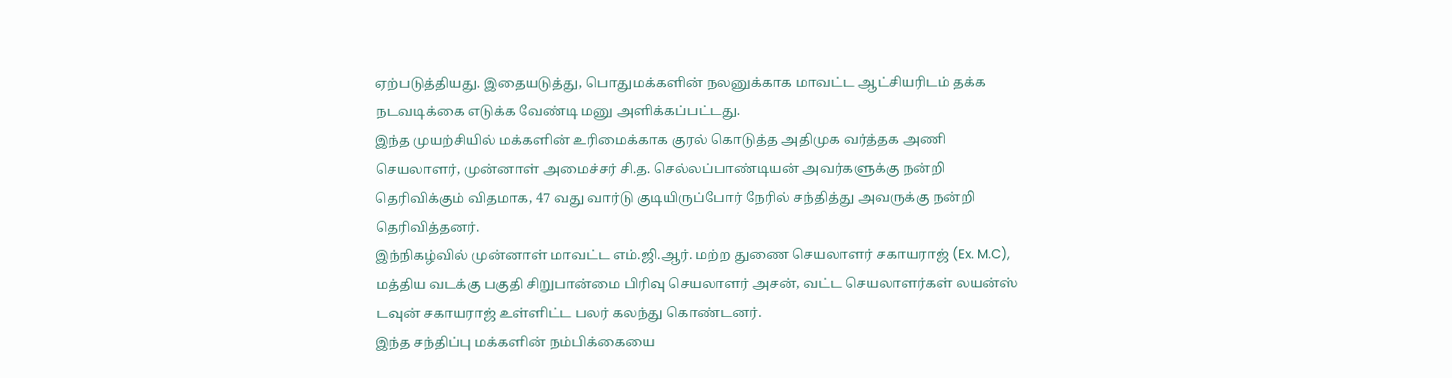ஏற்படுத்தியது. இதையடுத்து, பொதுமக்களின் நலனுக்காக மாவட்ட ஆட்சியரிடம் தக்க நடவடிக்கை எடுக்க வேண்டி மனு அளிக்கப்பட்டது.
இந்த முயற்சியில் மக்களின் உரிமைக்காக குரல் கொடுத்த அதிமுக வர்த்தக அணி செயலாளர், முன்னாள் அமைச்சர் சி.த. செல்லப்பாண்டியன் அவர்களுக்கு நன்றி தெரிவிக்கும் விதமாக, 47 வது வார்டு குடியிருப்போர் நேரில் சந்தித்து அவருக்கு நன்றி தெரிவித்தனர்.
இந்நிகழ்வில் முன்னாள் மாவட்ட எம்.ஜி.ஆர். மற்ற துணை செயலாளர் சகாயராஜ் (Ex. M.C), மத்திய வடக்கு பகுதி சிறுபான்மை பிரிவு செயலாளர் அசன், வட்ட செயலாளர்கள் லயன்ஸ் டவுன் சகாயராஜ் உள்ளிட்ட பலர் கலந்து கொண்டனர்.
இந்த சந்திப்பு மக்களின் நம்பிக்கையை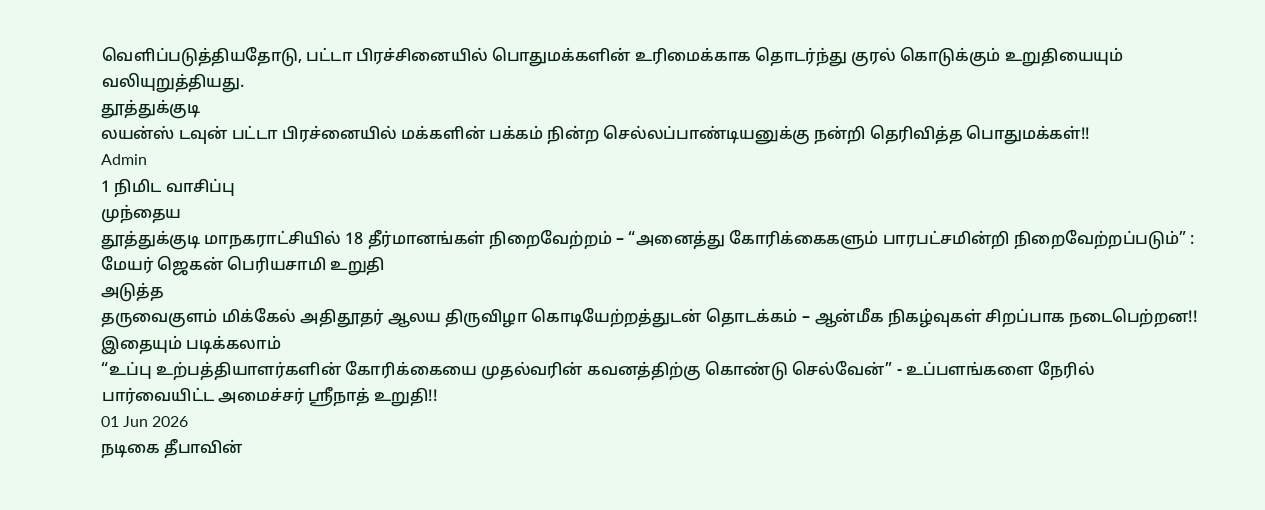வெளிப்படுத்தியதோடு, பட்டா பிரச்சினையில் பொதுமக்களின் உரிமைக்காக தொடர்ந்து குரல் கொடுக்கும் உறுதியையும் வலியுறுத்தியது.
தூத்துக்குடி
லயன்ஸ் டவுன் பட்டா பிரச்னையில் மக்களின் பக்கம் நின்ற செல்லப்பாண்டியனுக்கு நன்றி தெரிவித்த பொதுமக்கள்!!
Admin
1 நிமிட வாசிப்பு
முந்தைய
தூத்துக்குடி மாநகராட்சியில் 18 தீர்மானங்கள் நிறைவேற்றம் – “அனைத்து கோரிக்கைகளும் பாரபட்சமின்றி நிறைவேற்றப்படும்” : மேயர் ஜெகன் பெரியசாமி உறுதி
அடுத்த
தருவைகுளம் மிக்கேல் அதிதூதர் ஆலய திருவிழா கொடியேற்றத்துடன் தொடக்கம் – ஆன்மீக நிகழ்வுகள் சிறப்பாக நடைபெற்றன!!
இதையும் படிக்கலாம்
“உப்பு உற்பத்தியாளர்களின் கோரிக்கையை முதல்வரின் கவனத்திற்கு கொண்டு செல்வேன்” - உப்பளங்களை நேரில் பார்வையிட்ட அமைச்சர் ஸ்ரீநாத் உறுதி!!
01 Jun 2026
நடிகை தீபாவின்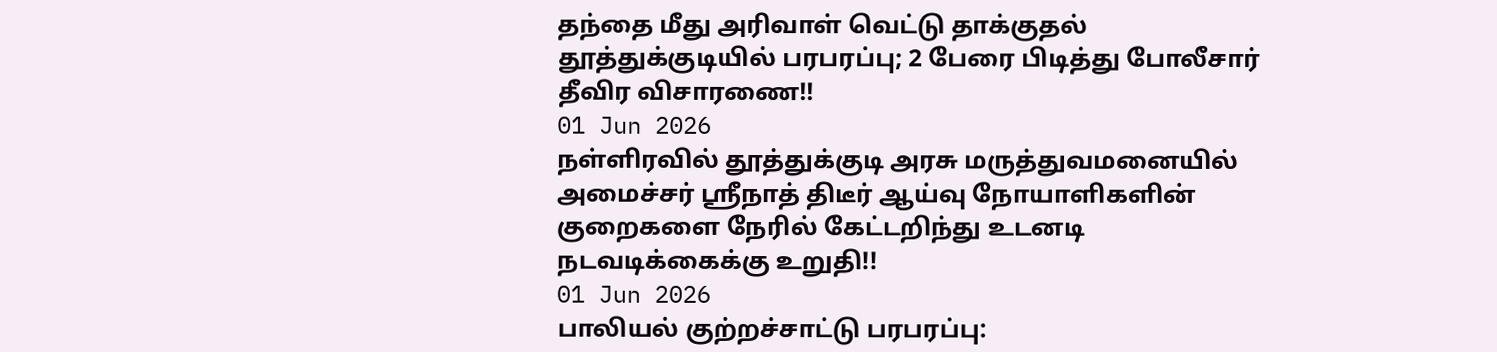தந்தை மீது அரிவாள் வெட்டு தாக்குதல் தூத்துக்குடியில் பரபரப்பு; 2 பேரை பிடித்து போலீசார் தீவிர விசாரணை!!
01 Jun 2026
நள்ளிரவில் தூத்துக்குடி அரசு மருத்துவமனையில் அமைச்சர் ஸ்ரீநாத் திடீர் ஆய்வு நோயாளிகளின் குறைகளை நேரில் கேட்டறிந்து உடனடி நடவடிக்கைக்கு உறுதி!!
01 Jun 2026
பாலியல் குற்றச்சாட்டு பரபரப்பு: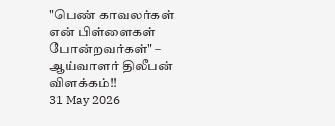"பெண் காவலர்கள் என் பிள்ளைகள் போன்றவர்கள்" – ஆய்வாளர் திலீபன் விளக்கம்!!
31 May 2026